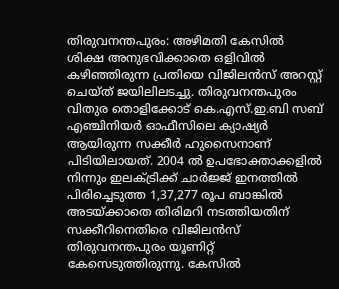തിരുവനന്തപുരം: അഴിമതി കേസിൽ ശിക്ഷ അനുഭവിക്കാതെ ഒളിവിൽ കഴിഞ്ഞിരുന്ന പ്രതിയെ വിജിലൻസ് അറസ്റ്റ് ചെയ്ത് ജയിലിലടച്ചു. തിരുവനന്തപുരം വിതുര തൊളിക്കോട് കെ.എസ്.ഇ.ബി സബ് എഞ്ചിനിയർ ഓഫീസിലെ ക്യാഷ്യർ ആയിരുന്ന സക്കീർ ഹുസൈനാണ് പിടിയിലായത്. 2004 ൽ ഉപഭോക്താക്കളിൽ നിന്നും ഇലക്ട്രിക്ക് ചാർജ്ജ് ഇനത്തിൽ പിരിച്ചെടുത്ത 1,37,277 രൂപ ബാങ്കിൽ അടയ്ക്കാതെ തിരിമറി നടത്തിയതിന് സക്കീറിനെതിരെ വിജിലൻസ് തിരുവനന്തപുരം യൂണിറ്റ് കേസെടുത്തിരുന്നു. കേസിൽ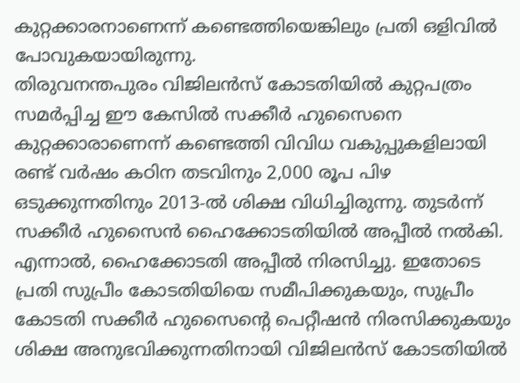കുറ്റക്കാരനാണെന്ന് കണ്ടെത്തിയെങ്കിലും പ്രതി ഒളിവിൽ പോവുകയായിരുന്നു.
തിരുവനന്തപുരം വിജിലൻസ് കോടതിയിൽ കുറ്റപത്രം സമർപ്പിച്ച ഈ കേസിൽ സക്കീർ ഹുസൈനെ കുറ്റക്കാരാണെന്ന് കണ്ടെത്തി വിവിധ വകുപ്പുകളിലായി രണ്ട് വർഷം കഠിന തടവിനും 2,000 രൂപ പിഴ ഒടുക്കുന്നതിനും 2013-ൽ ശിക്ഷ വിധിച്ചിരുന്നു. തുടർന്ന് സക്കീർ ഹുസൈൻ ഹൈക്കോടതിയിൽ അപ്പീൽ നൽകി. എന്നാൽ, ഹൈക്കോടതി അപ്പീൽ നിരസിച്ചു. ഇതോടെ പ്രതി സുപ്രീം കോടതിയിയെ സമീപിക്കുകയും, സുപ്രീം കോടതി സക്കീർ ഹുസൈന്റെ പെറ്റീഷൻ നിരസിക്കുകയും ശിക്ഷ അനുഭവിക്കുന്നതിനായി വിജിലൻസ് കോടതിയിൽ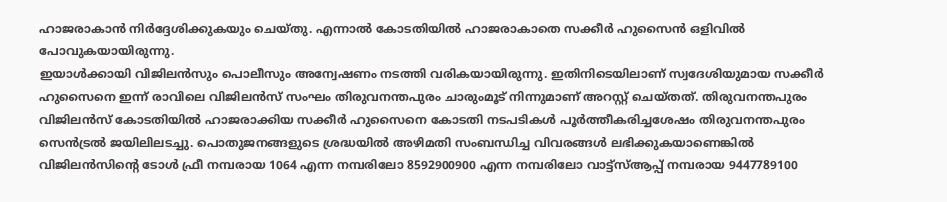ഹാജരാകാൻ നിർദ്ദേശിക്കുകയും ചെയ്തു. എന്നാൽ കോടതിയിൽ ഹാജരാകാതെ സക്കീർ ഹുസൈൻ ഒളിവിൽ പോവുകയായിരുന്നു.
ഇയാൾക്കായി വിജിലൻസും പൊലീസും അന്വേഷണം നടത്തി വരികയായിരുന്നു. ഇതിനിടെയിലാണ് സ്വദേശിയുമായ സക്കീർ ഹുസൈനെ ഇന്ന് രാവിലെ വിജിലൻസ് സംഘം തിരുവനന്തപുരം ചാരുംമൂട് നിന്നുമാണ് അറസ്റ്റ് ചെയ്തത്. തിരുവനന്തപുരം വിജിലൻസ് കോടതിയിൽ ഹാജരാക്കിയ സക്കീർ ഹുസൈനെ കോടതി നടപടികൾ പൂർത്തീകരിച്ചശേഷം തിരുവനന്തപുരം സെൻട്രൽ ജയിലിലടച്ചു. പൊതുജനങ്ങളുടെ ശ്രദ്ധയിൽ അഴിമതി സംബന്ധിച്ച വിവരങ്ങൾ ലഭിക്കുകയാണെങ്കിൽ വിജിലൻസിന്റെ ടോൾ ഫ്രീ നമ്പരായ 1064 എന്ന നമ്പരിലോ 8592900900 എന്ന നമ്പരിലോ വാട്ട്സ്ആപ്പ് നമ്പരായ 9447789100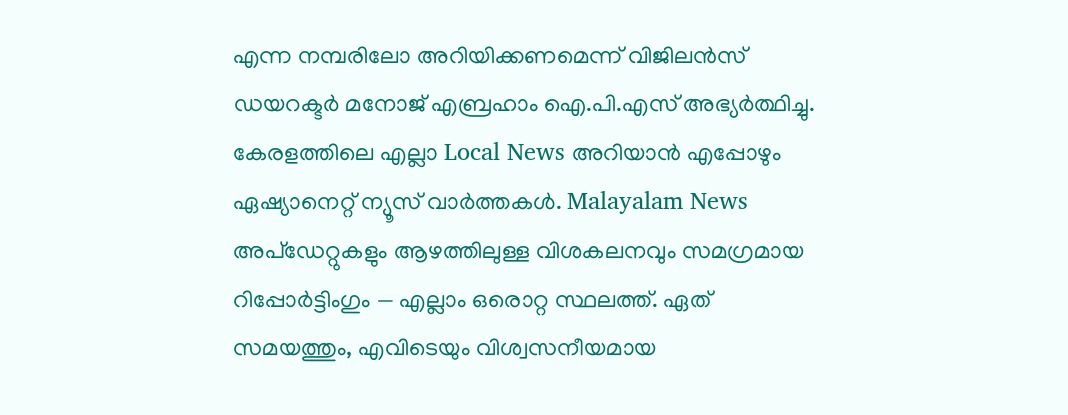എന്ന നമ്പരിലോ അറിയിക്കണമെന്ന് വിജിലൻസ് ഡയറക്ടർ മനോജ് എബ്രഹാം ഐ.പി.എസ് അഭ്യർത്ഥിച്ചു.
കേരളത്തിലെ എല്ലാ Local News അറിയാൻ എപ്പോഴും ഏഷ്യാനെറ്റ് ന്യൂസ് വാർത്തകൾ. Malayalam News അപ്ഡേറ്റുകളും ആഴത്തിലുള്ള വിശകലനവും സമഗ്രമായ റിപ്പോർട്ടിംഗും — എല്ലാം ഒരൊറ്റ സ്ഥലത്ത്. ഏത് സമയത്തും, എവിടെയും വിശ്വസനീയമായ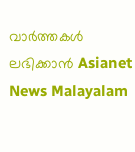വാർത്തകൾ ലഭിക്കാൻ Asianet News Malayalam